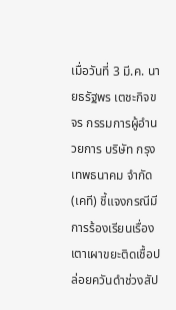เมื่อวันที่ 3 มี.ค. นายธรัฐพร เตชะกิจขจร กรรมการผู้อำนวยการ บริษัท กรุงเทพธนาคม จำกัด (เคที) ชี้แจงกรณีมีการร้องเรียนเรื่องเตาเผาขยะติดเชื้อปล่อยควันดำช่วงสัป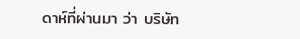ดาห์ที่ผ่านมา ว่า บริษัท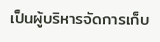เป็นผู้บริหารจัดการเก็บ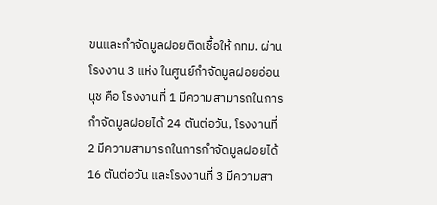ขนและกำจัดมูลฝอยติดเชื้อให้ กทม. ผ่านโรงงาน 3 แห่ง ในศูนย์กำจัดมูลฝอยอ่อนนุช คือ โรงงานที่ 1 มีความสามารถในการกำจัดมูลฝอยได้ 24 ตันต่อวัน, โรงงานที่ 2 มีความสามารถในการกำจัดมูลฝอยได้ 16 ตันต่อวัน และโรงงานที่ 3 มีความสา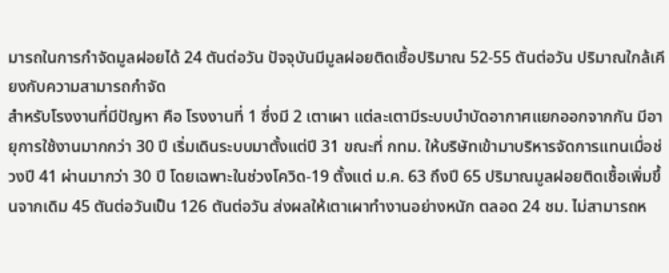มารถในการกำจัดมูลฝอยได้ 24 ตันต่อวัน ปัจจุบันมีมูลฝอยติดเชื้อปริมาณ 52-55 ตันต่อวัน ปริมาณใกล้เคียงกับความสามารถกำจัด
สำหรับโรงงานที่มีปัญหา คือ โรงงานที่ 1 ซึ่งมี 2 เตาเผา แต่ละเตามีระบบบำบัดอากาศแยกออกจากกัน มีอายุการใช้งานมากกว่า 30 ปี เริ่มเดินระบบมาตั้งแต่ปี 31 ขณะที่ กทม. ให้บริษัทเข้ามาบริหารจัดการแทนเมื่อช่วงปี 41 ผ่านมากว่า 30 ปี โดยเฉพาะในช่วงโควิด-19 ตั้งแต่ ม.ค. 63 ถึงปี 65 ปริมาณมูลฝอยติดเชื้อเพิ่มขึ้นจากเดิม 45 ตันต่อวันเป็น 126 ตันต่อวัน ส่งผลให้เตาเผาทำงานอย่างหนัก ตลอด 24 ชม. ไม่สามารถห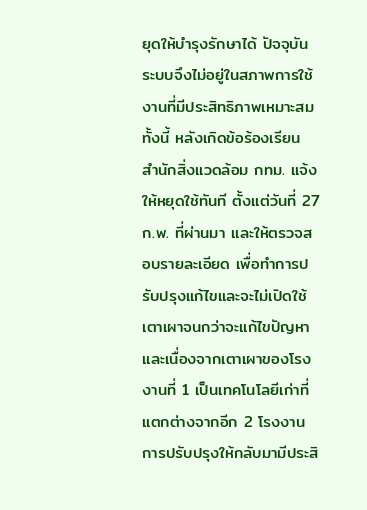ยุดให้บำรุงรักษาได้ ปัจจุบันระบบจึงไม่อยู่ในสภาพการใช้งานที่มีประสิทธิภาพเหมาะสม
ทั้งนี้ หลังเกิดข้อร้องเรียน สำนักสิ่งแวดล้อม กทม. แจ้งให้หยุดใช้ทันที ตั้งแต่วันที่ 27 ก.พ. ที่ผ่านมา และให้ตรวจสอบรายละเอียด เพื่อทำการปรับปรุงแก้ไขและจะไม่เปิดใช้เตาเผาจนกว่าจะแก้ไขปัญหา และเนื่องจากเตาเผาของโรงงานที่ 1 เป็นเทคโนโลยีเก่าที่แตกต่างจากอีก 2 โรงงาน การปรับปรุงให้กลับมามีประสิ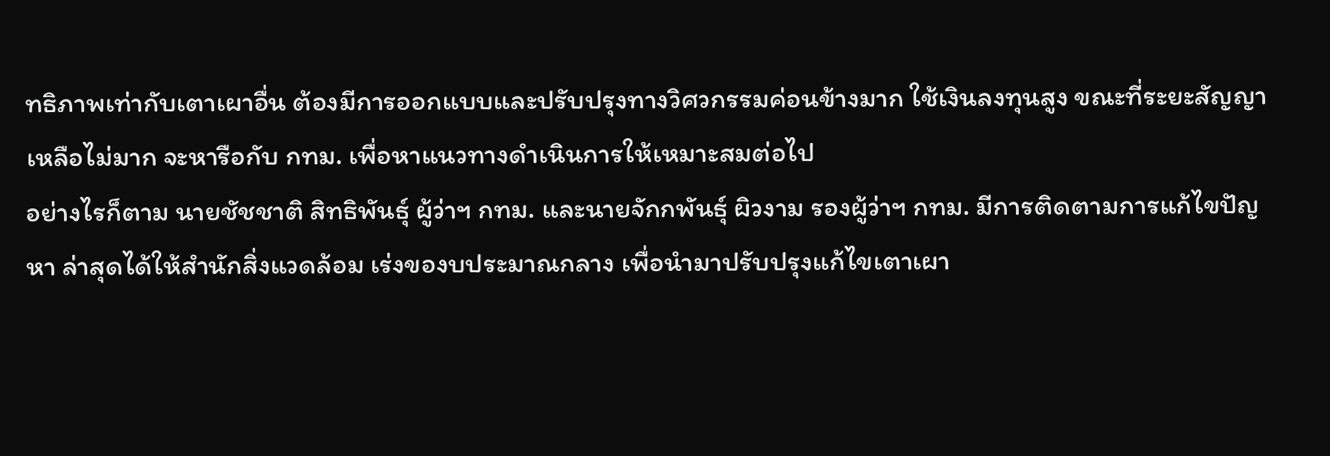ทธิภาพเท่ากับเตาเผาอื่น ต้องมีการออกแบบและปรับปรุงทางวิศวกรรมค่อนข้างมาก ใช้เงินลงทุนสูง ขณะที่ระยะสัญญาเหลือไม่มาก จะหารือกับ กทม. เพื่อหาแนวทางดำเนินการให้เหมาะสมต่อไป
อย่างไรก็ตาม นายชัชชาติ สิทธิพันธุ์ ผู้ว่าฯ กทม. และนายจักกพันธุ์ ผิวงาม รองผู้ว่าฯ กทม. มีการติดตามการแก้ไขปัญหา ล่าสุดได้ให้สำนักสิ่งแวดล้อม เร่งของบประมาณกลาง เพื่อนำมาปรับปรุงแก้ไขเตาเผา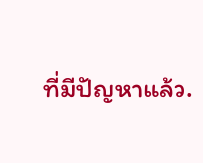ที่มีปัญหาแล้ว.